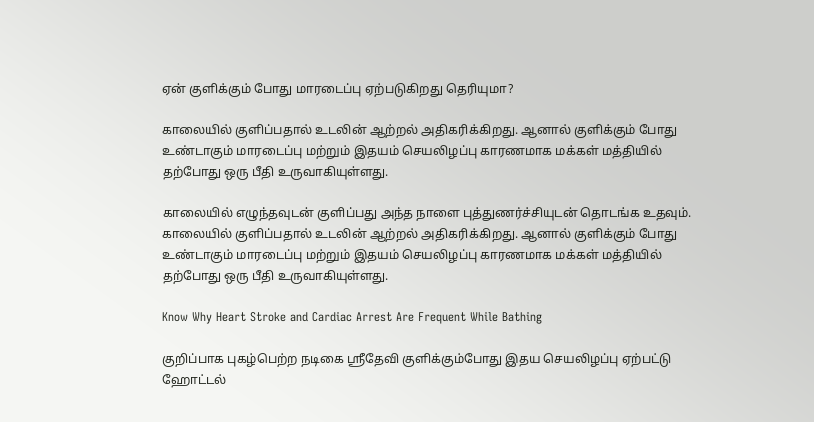ஏன் குளிக்கும் போது மாரடைப்பு ஏற்படுகிறது தெரியுமா?

காலையில் குளிப்பதால் உடலின் ஆற்றல் அதிகரிக்கிறது. ஆனால் குளிக்கும் போது உண்டாகும் மாரடைப்பு மற்றும் இதயம் செயலிழப்பு காரணமாக மக்கள் மத்தியில் தற்போது ஒரு பீதி உருவாகியுள்ளது.

காலையில் எழுந்தவுடன் குளிப்பது அந்த நாளை புத்துணர்ச்சியுடன் தொடங்க உதவும். காலையில் குளிப்பதால் உடலின் ஆற்றல் அதிகரிக்கிறது. ஆனால் குளிக்கும் போது உண்டாகும் மாரடைப்பு மற்றும் இதயம் செயலிழப்பு காரணமாக மக்கள் மத்தியில் தற்போது ஒரு பீதி உருவாகியுள்ளது.

Know Why Heart Stroke and Cardiac Arrest Are Frequent While Bathing

குறிப்பாக புகழ்பெற்ற நடிகை ஸ்ரீதேவி குளிக்கும்போது இதய செயலிழப்பு ஏற்பட்டு ஹோட்டல்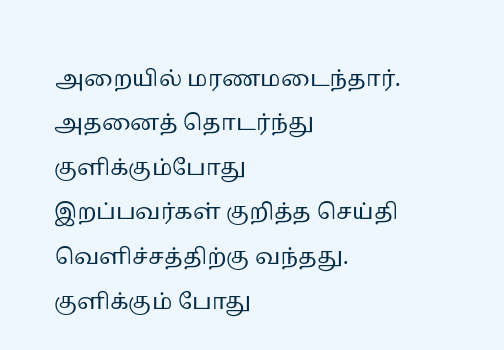அறையில் மரணமடைந்தார். அதனைத் தொடர்ந்து குளிக்கும்போது இறப்பவர்கள் குறித்த செய்தி வெளிச்சத்திற்கு வந்தது. குளிக்கும் போது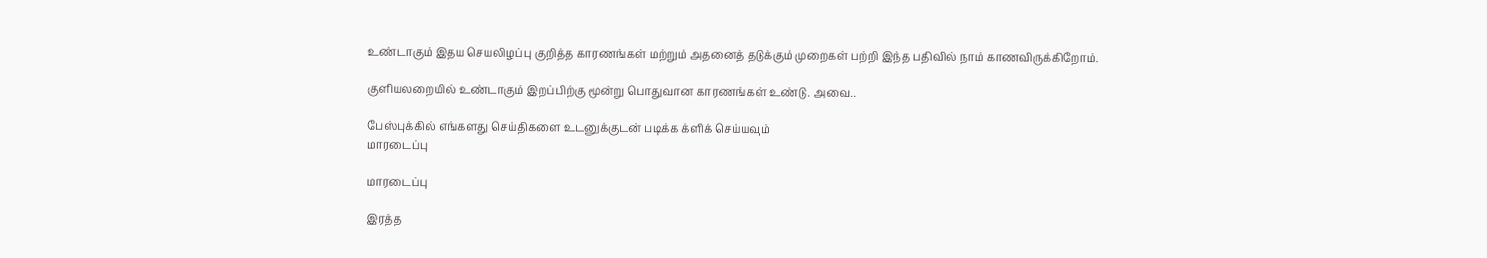உண்டாகும் இதய செயலிழப்பு குறித்த காரணங்கள் மற்றும் அதனைத் தடுக்கும் முறைகள் பற்றி இந்த பதிவில் நாம் காணவிருக்கிறோம்.

குளியலறையில் உண்டாகும் இறப்பிற்கு மூன்று பொதுவான காரணங்கள் உண்டு. அவை..

பேஸ்புக்கில் எங்களது செய்திகளை உடனுக்குடன் படிக்க க்ளிக் செய்யவும்
மாரடைப்பு

மாரடைப்பு

இரத்த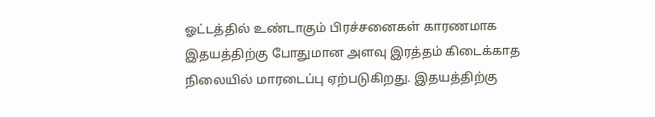ஓட்டத்தில் உண்டாகும் பிரச்சனைகள் காரணமாக இதயத்திற்கு போதுமான அளவு இரத்தம் கிடைக்காத நிலையில் மாரடைப்பு ஏற்படுகிறது. இதயத்திற்கு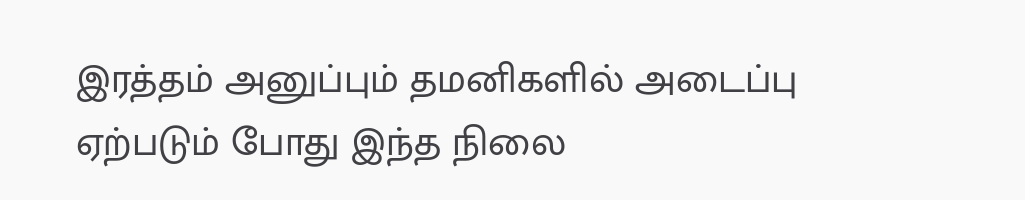இரத்தம் அனுப்பும் தமனிகளில் அடைப்பு ஏற்படும் போது இந்த நிலை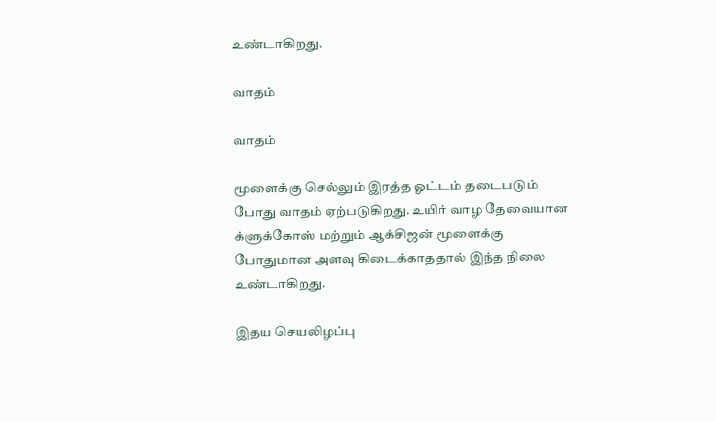உண்டாகிறது.

வாதம்

வாதம்

மூளைக்கு செல்லும் இரத்த ஓட்டம் தடைபடும் போது வாதம் ஏற்படுகிறது. உயிர் வாழ தேவையான க்ளுக்கோஸ் மற்றும் ஆக்சிஜன் மூளைக்கு போதுமான அளவு கிடைக்காததால் இந்த நிலை உண்டாகிறது.

இதய செயலிழப்பு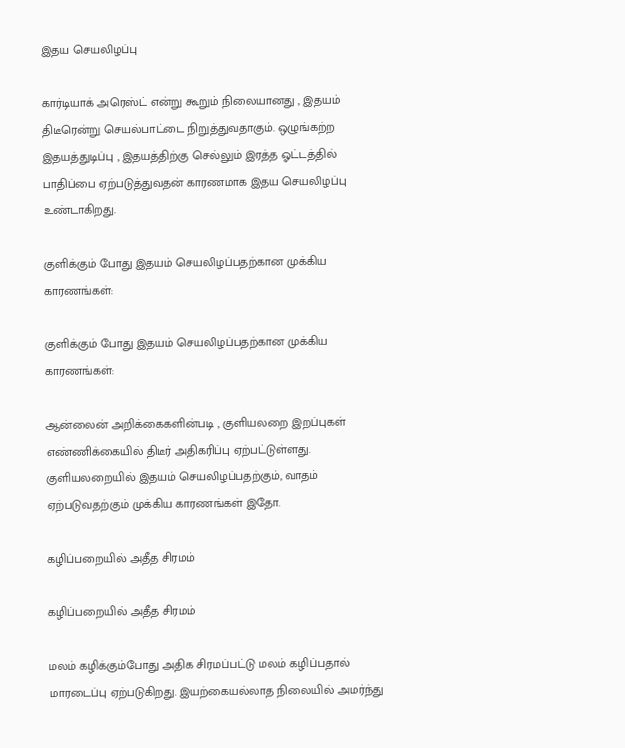இதய செயலிழப்பு

கார்டியாக் அரெஸ்ட் என்று கூறும் நிலையானது , இதயம் திடீரென்று செயல்பாட்டை நிறுத்துவதாகும். ஒழுங்கற்ற இதயத்துடிப்பு , இதயத்திற்கு செல்லும் இரத்த ஓட்டத்தில் பாதிப்பை ஏற்படுத்துவதன் காரணமாக இதய செயலிழப்பு உண்டாகிறது.

குளிக்கும் போது இதயம் செயலிழப்பதற்கான முக்கிய காரணங்கள்:

குளிக்கும் போது இதயம் செயலிழப்பதற்கான முக்கிய காரணங்கள்:

ஆன்லைன் அறிக்கைகளின்படி , குளியலறை இறப்புகள் எண்ணிக்கையில் திடீர் அதிகரிப்பு ஏற்பட்டுள்ளது. குளியலறையில் இதயம் செயலிழப்பதற்கும், வாதம் ஏற்படுவதற்கும் முக்கிய காரணங்கள் இதோ.

கழிப்பறையில் அதீத சிரமம்

கழிப்பறையில் அதீத சிரமம்

மலம் கழிக்கும்போது அதிக சிரமப்பட்டு மலம் கழிப்பதால் மாரடைப்பு ஏற்படுகிறது. இயற்கையல்லாத நிலையில் அமர்ந்து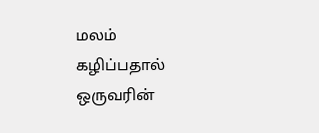மலம் கழிப்பதால் ஒருவரின்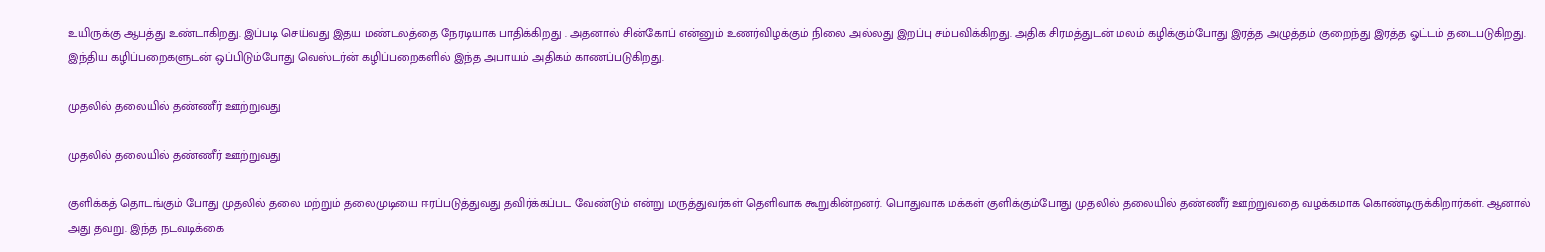உயிருக்கு ஆபத்து உண்டாகிறது. இப்படி செய்வது இதய மண்டலத்தை நேரடியாக பாதிக்கிறது . அதனால் சின்கோப் என்னும் உணர்விழக்கும் நிலை அல்லது இறப்பு சம்பவிக்கிறது. அதிக சிரமத்துடன் மலம் கழிக்கும்போது இரத்த அழுத்தம் குறைந்து இரத்த ஓட்டம் தடைபடுகிறது. இந்திய கழிப்பறைகளுடன் ஒப்பிடும்போது வெஸ்டர்ன் கழிப்பறைகளில் இந்த அபாயம் அதிகம் காணப்படுகிறது.

முதலில் தலையில் தண்ணீர் ஊற்றுவது

முதலில் தலையில் தண்ணீர் ஊற்றுவது

குளிக்கத் தொடங்கும் போது முதலில் தலை மற்றும் தலைமுடியை ஈரப்படுத்துவது தவிர்க்கப்பட வேண்டும் என்று மருத்துவர்கள் தெளிவாக கூறுகின்றனர். பொதுவாக மக்கள் குளிக்கும்போது முதலில் தலையில் தண்ணீர் ஊற்றுவதை வழக்கமாக கொண்டிருக்கிறார்கள். ஆனால் அது தவறு. இந்த நடவடிக்கை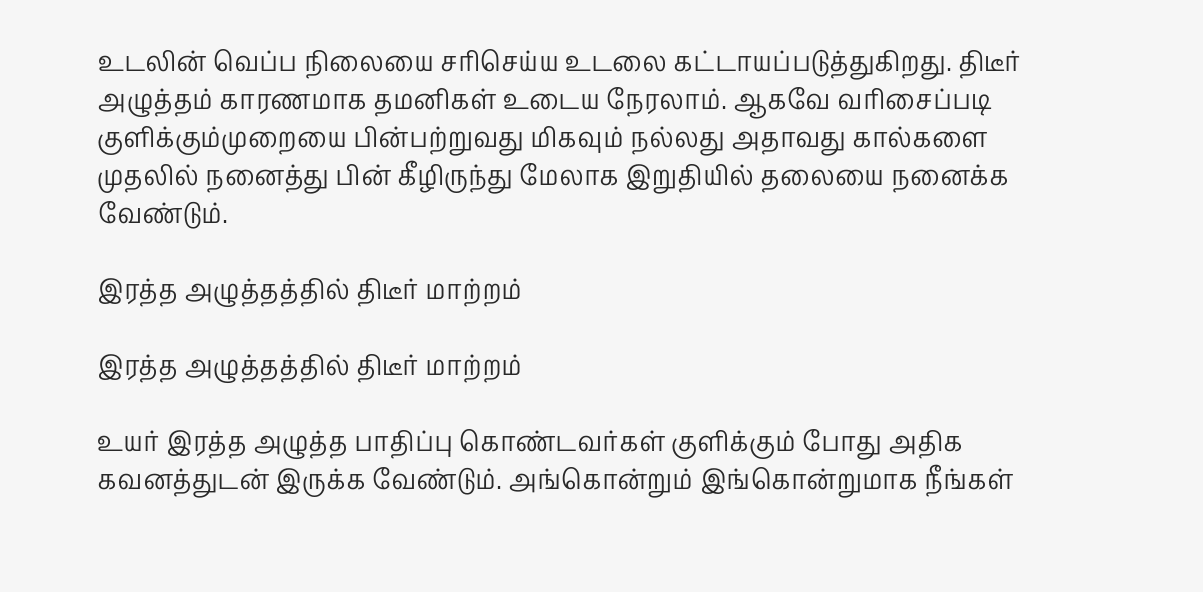உடலின் வெப்ப நிலையை சரிசெய்ய உடலை கட்டாயப்படுத்துகிறது. திடீர் அழுத்தம் காரணமாக தமனிகள் உடைய நேரலாம். ஆகவே வரிசைப்படி குளிக்கும்முறையை பின்பற்றுவது மிகவும் நல்லது அதாவது கால்களை முதலில் நனைத்து பின் கீழிருந்து மேலாக இறுதியில் தலையை நனைக்க வேண்டும்.

இரத்த அழுத்தத்தில் திடீர் மாற்றம்

இரத்த அழுத்தத்தில் திடீர் மாற்றம்

உயர் இரத்த அழுத்த பாதிப்பு கொண்டவர்கள் குளிக்கும் போது அதிக கவனத்துடன் இருக்க வேண்டும். அங்கொன்றும் இங்கொன்றுமாக நீங்கள்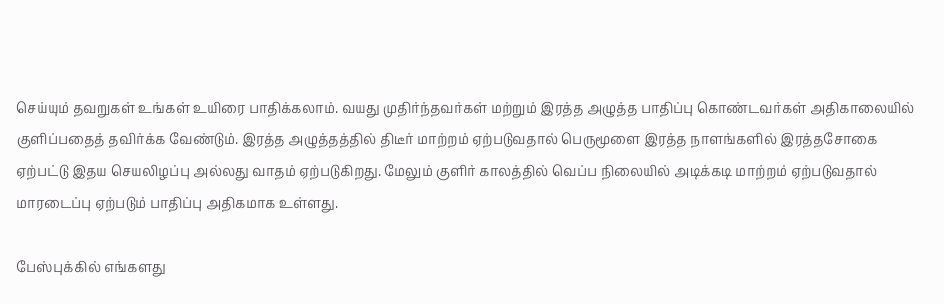செய்யும் தவறுகள் உங்கள் உயிரை பாதிக்கலாம். வயது முதிர்ந்தவர்கள் மற்றும் இரத்த அழுத்த பாதிப்பு கொண்டவர்கள் அதிகாலையில் குளிப்பதைத் தவிர்க்க வேண்டும். இரத்த அழுத்தத்தில் திடீர் மாற்றம் ஏற்படுவதால் பெருமூளை இரத்த நாளங்களில் இரத்தசோகை ஏற்பட்டு இதய செயலிழப்பு அல்லது வாதம் ஏற்படுகிறது. மேலும் குளிர் காலத்தில் வெப்ப நிலையில் அடிக்கடி மாற்றம் ஏற்படுவதால் மாரடைப்பு ஏற்படும் பாதிப்பு அதிகமாக உள்ளது.

பேஸ்புக்கில் எங்களது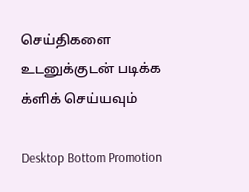செய்திகளை உடனுக்குடன் படிக்க க்ளிக் செய்யவும்

Desktop Bottom Promotion